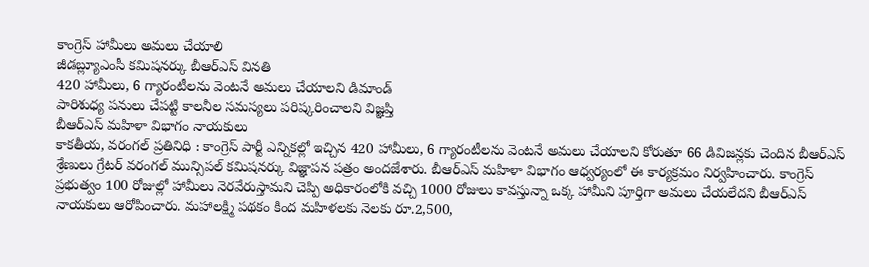కాంగ్రెస్ హామీలు అమలు చేయాలి
జీడబ్ల్యూఎంసీ కమిషనర్కు బీఆర్ఎస్ వినతి
420 హామీలు, 6 గ్యారంటీలను వెంటనే అమలు చేయాలని డిమాండ్
పారిశుధ్య పనులు చేపట్టి కాలనీల సమస్యలు పరిష్కరించాలని విజ్ఞప్తి
బీఆర్ఎస్ మహిళా విభాగం నాయకులు
కాకతీయ, వరంగల్ ప్రతినిధి : కాంగ్రెస్ పార్టీ ఎన్నికల్లో ఇచ్చిన 420 హామీలు, 6 గ్యారంటీలను వెంటనే అమలు చేయాలని కోరుతూ 66 డివిజన్లకు చెందిన బీఆర్ఎస్ శ్రేణులు గ్రేటర్ వరంగల్ మున్సిపల్ కమిషనర్కు విజ్ఞాపన పత్రం అందజేశారు. బీఆర్ఎస్ మహిళా విభాగం ఆధ్వర్యంలో ఈ కార్యక్రమం నిర్వహించారు. కాంగ్రెస్ ప్రభుత్వం 100 రోజుల్లో హామీలు నెరవేరుస్తామని చెప్పి అధికారంలోకి వచ్చి 1000 రోజులు కావస్తున్నా ఒక్క హామీని పూర్తిగా అమలు చేయలేదని బీఆర్ఎస్ నాయకులు ఆరోపించారు. మహాలక్ష్మి పథకం కింద మహిళలకు నెలకు రూ.2,500,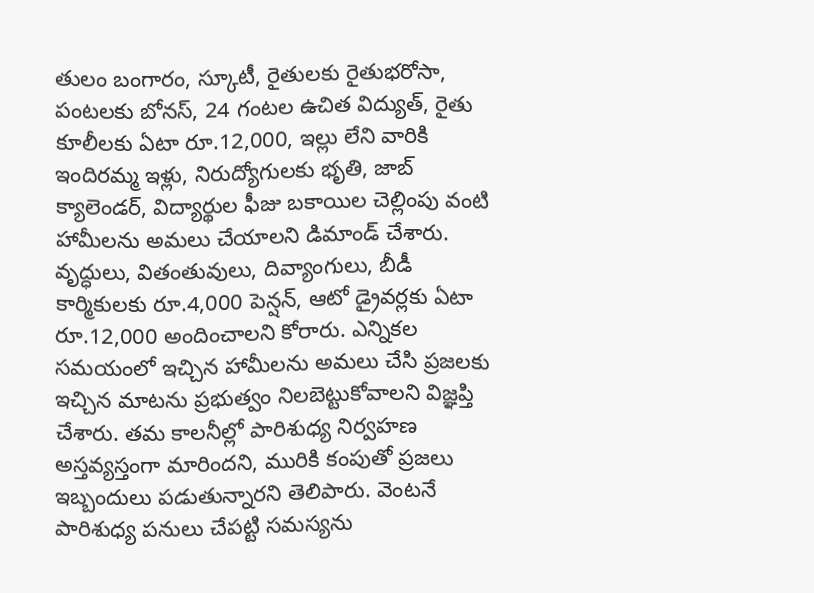తులం బంగారం, స్కూటీ, రైతులకు రైతుభరోసా, పంటలకు బోనస్, 24 గంటల ఉచిత విద్యుత్, రైతు కూలీలకు ఏటా రూ.12,000, ఇల్లు లేని వారికి ఇందిరమ్మ ఇళ్లు, నిరుద్యోగులకు భృతి, జాబ్ క్యాలెండర్, విద్యార్థుల ఫీజు బకాయిల చెల్లింపు వంటి హామీలను అమలు చేయాలని డిమాండ్ చేశారు. వృద్ధులు, వితంతువులు, దివ్యాంగులు, బీడీ కార్మికులకు రూ.4,000 పెన్షన్, ఆటో డ్రైవర్లకు ఏటా రూ.12,000 అందించాలని కోరారు. ఎన్నికల సమయంలో ఇచ్చిన హామీలను అమలు చేసి ప్రజలకు ఇచ్చిన మాటను ప్రభుత్వం నిలబెట్టుకోవాలని విజ్ఞప్తి చేశారు. తమ కాలనీల్లో పారిశుధ్య నిర్వహణ అస్తవ్యస్తంగా మారిందని, మురికి కంపుతో ప్రజలు ఇబ్బందులు పడుతున్నారని తెలిపారు. వెంటనే పారిశుధ్య పనులు చేపట్టి సమస్యను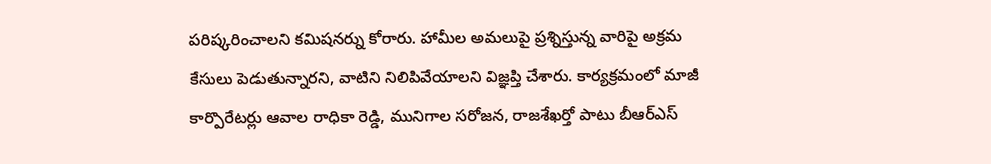పరిష్కరించాలని కమిషనర్ను కోరారు. హామీల అమలుపై ప్రశ్నిస్తున్న వారిపై అక్రమ కేసులు పెడుతున్నారని, వాటిని నిలిపివేయాలని విజ్ఞప్తి చేశారు. కార్యక్రమంలో మాజీ కార్పొరేటర్లు ఆవాల రాధికా రెడ్డి, మునిగాల సరోజన, రాజశేఖర్తో పాటు బీఆర్ఎస్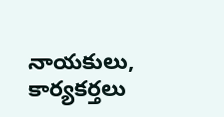నాయకులు, కార్యకర్తలు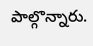పాల్గొన్నారు.